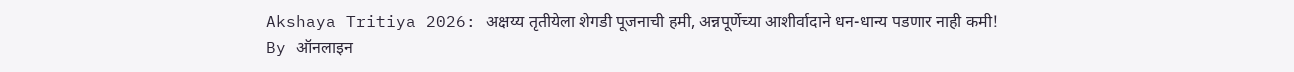Akshaya Tritiya 2026: अक्षय्य तृतीयेला शेगडी पूजनाची हमी, अन्नपूर्णेच्या आशीर्वादाने धन-धान्य पडणार नाही कमी!
By ऑनलाइन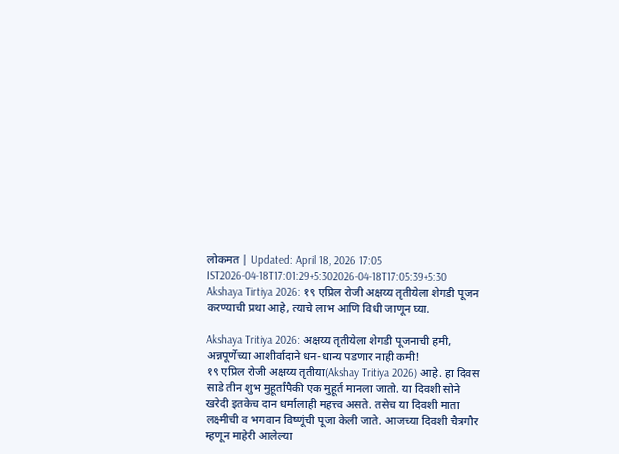लोकमत | Updated: April 18, 2026 17:05 IST2026-04-18T17:01:29+5:302026-04-18T17:05:39+5:30
Akshaya Tirtiya 2026: १९ एप्रिल रोजी अक्षय्य तृतीयेला शेगडी पूजन करण्याची प्रथा आहे, त्याचे लाभ आणि विधी जाणून घ्या.

Akshaya Tritiya 2026: अक्षय्य तृतीयेला शेगडी पूजनाची हमी, अन्नपूर्णेच्या आशीर्वादाने धन-धान्य पडणार नाही कमी!
१९ एप्रिल रोजी अक्षय्य तृतीया(Akshay Tritiya 2026) आहे. हा दिवस साडे तीन शुभ मुहूर्तांपैकी एक मुहूर्त मानला जातो. या दिवशी सोने खरेदी इतकेच दान धर्मालाही महत्त्व असते. तसेच या दिवशी माता लक्ष्मीची व भगवान विष्णूंची पूजा केली जाते. आजच्या दिवशी चैत्रगौर म्हणून माहेरी आलेल्या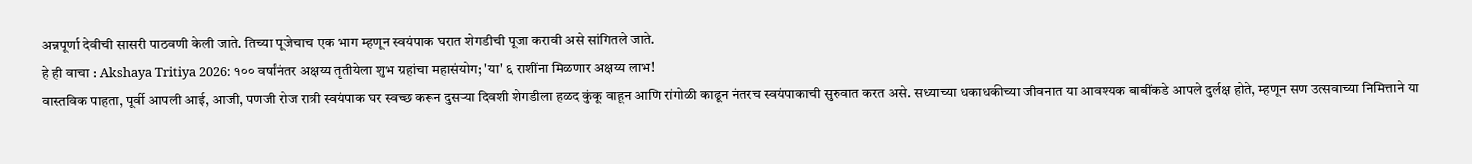अन्नपूर्णा देवीची सासरी पाठवणी केली जाते. तिच्या पूजेचाच एक भाग म्हणून स्वयंपाक घरात शेगडीची पूजा करावी असे सांगितले जाते.
हे ही वाचा : Akshaya Tritiya 2026: १०० वर्षांनंतर अक्षय्य तृतीयेला शुभ ग्रहांचा महासंयोग; 'या' ६ राशींना मिळणार अक्षय्य लाभ!
वास्तविक पाहता, पूर्वी आपली आई, आजी, पणजी रोज रात्री स्वयंपाक घर स्वच्छ करून दुसऱ्या दिवशी शेगडीला हळद कुंकू वाहून आणि रांगोळी काढून नंतरच स्वयंपाकाची सुरुवात करत असे. सध्याच्या धकाधकीच्या जीवनात या आवश्यक बाबींकडे आपले दुर्लक्ष होते, म्हणून सण उत्सवाच्या निमित्ताने या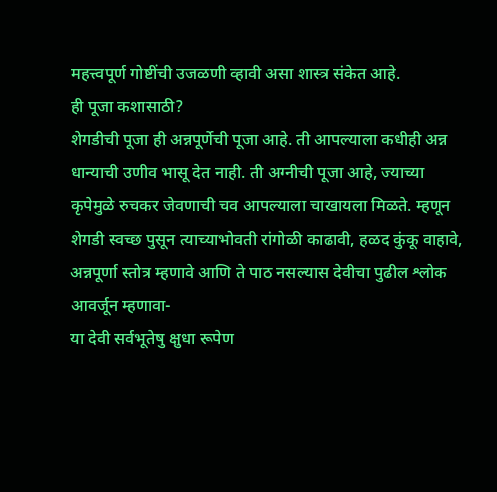महत्त्वपूर्ण गोष्टींची उजळणी व्हावी असा शास्त्र संकेत आहे.
ही पूजा कशासाठी?
शेगडीची पूजा ही अन्नपूर्णेची पूजा आहे. ती आपल्याला कधीही अन्न धान्याची उणीव भासू देत नाही. ती अग्नीची पूजा आहे, ज्याच्या कृपेमुळे रुचकर जेवणाची चव आपल्याला चाखायला मिळते. म्हणून शेगडी स्वच्छ पुसून त्याच्याभोवती रांगोळी काढावी, हळद कुंकू वाहावे, अन्नपूर्णा स्तोत्र म्हणावे आणि ते पाठ नसल्यास देवीचा पुढील श्लोक आवर्जून म्हणावा-
या देवी सर्वभूतेषु क्षुधा रूपेण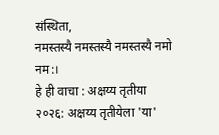संस्थिता,
नमस्तस्यै नमस्तस्यै नमस्तस्यै नमो नम:।
हे ही वाचा : अक्षय्य तृतीया २०२६: अक्षय्य तृतीयेला 'या'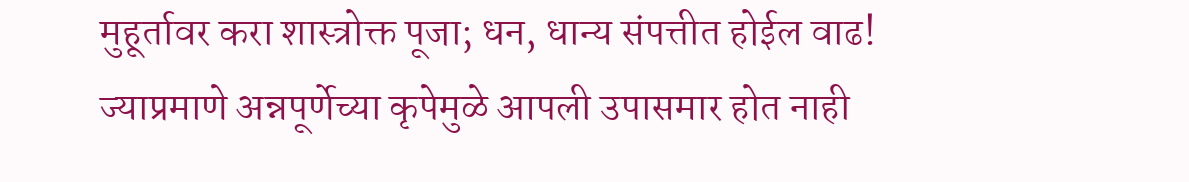मुहूर्तावर करा शास्त्रोक्त पूजा; धन, धान्य संपत्तीत होईल वाढ!
ज्याप्रमाणे अन्नपूर्णेच्या कृपेमुळे आपली उपासमार होत नाही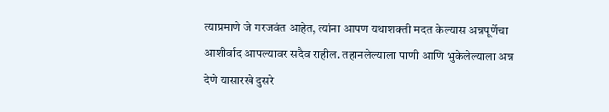त्याप्रमाणे जे गरजवंत आहेत, त्यांना आपण यथाशक्ती मदत केल्यास अन्नपूर्णेचा आशीर्वाद आपल्यावर सदैव राहील. तहानलेल्याला पाणी आणि भुकेलेल्याला अन्न देणे यासारखे दुसरे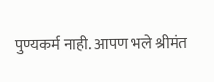पुण्यकर्म नाही. आपण भले श्रीमंत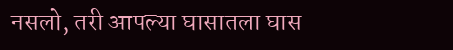नसलो, तरी आपल्या घासातला घास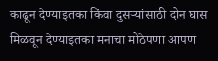काढून देण्याइतका किंवा दुसऱ्यांसाठी दोन घास मिळवून देण्याइतका मनाचा मोठेपणा आपण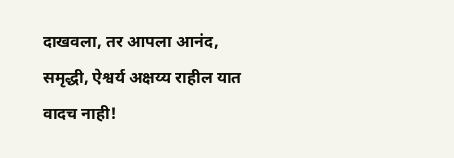दाखवला, तर आपला आनंद, समृद्धी, ऐश्वर्य अक्षय्य राहील यात वादच नाही!